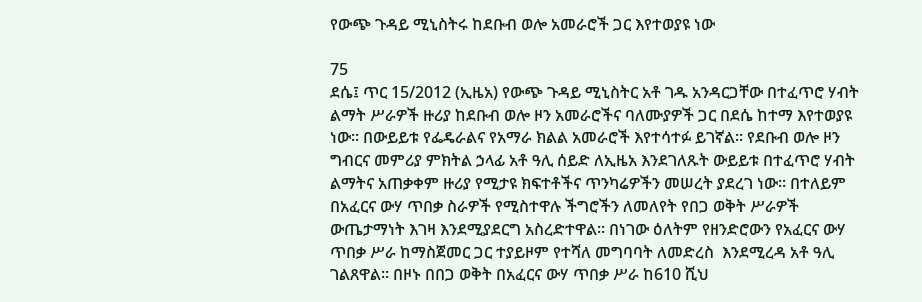የውጭ ጉዳይ ሚኒስትሩ ከደቡብ ወሎ አመራሮች ጋር እየተወያዩ ነው

75
ደሴ፤ ጥር 15/2012 (ኢዜአ) የውጭ ጉዳይ ሚኒስትር አቶ ገዱ አንዳርጋቸው በተፈጥሮ ሃብት ልማት ሥራዎች ዙሪያ ከደቡብ ወሎ ዞን አመራሮችና ባለሙያዎች ጋር በደሴ ከተማ እየተወያዩ ነው። በውይይቱ የፌዴራልና የአማራ ክልል አመራሮች እየተሳተፉ ይገኛል። የደቡብ ወሎ ዞን ግብርና መምሪያ ምክትል ኃላፊ አቶ ዓሊ ሰይድ ለኢዜአ እንደገለጹት ውይይቱ በተፈጥሮ ሃብት ልማትና አጠቃቀም ዙሪያ የሚታዩ ክፍተቶችና ጥንካሬዎችን መሠረት ያደረገ ነው። በተለይም በአፈርና ውሃ ጥበቃ ስራዎች የሚስተዋሉ ችግሮችን ለመለየት የበጋ ወቅት ሥራዎች  ውጤታማነት እገዛ እንደሚያደርግ አስረድተዋል። በነገው ዕለትም የዘንድሮውን የአፈርና ውሃ ጥበቃ ሥራ ከማስጀመር ጋር ተያይዞም የተሻለ መግባባት ለመድረስ  እንደሚረዳ አቶ ዓሊ ገልጸዋል። በዞኑ በበጋ ወቅት በአፈርና ውሃ ጥበቃ ሥራ ከ610 ሺህ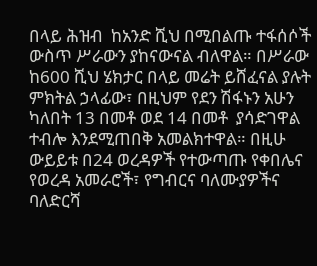በላይ ሕዝብ  ከአንድ ሺህ በሚበልጡ ተፋሰሶች ውስጥ ሥራውን ያከናውናል ብለዋል። በሥራው ከ600 ሺህ ሄክታር በላይ መሬት ይሸፈናል ያሉት ምክትል ኃላፊው፣ በዚህም የደን ሽፋኑን አሁን ካለበት 13 በመቶ ወደ 14 በመቶ  ያሳድገዋል ተብሎ እንደሚጠበቅ አመልክተዋል። በዚሁ ውይይቱ በ24 ወረዳዎች የተውጣጡ የቀበሌና የወረዳ አመራሮች፣ የግብርና ባለሙያዎችና ባለድርሻ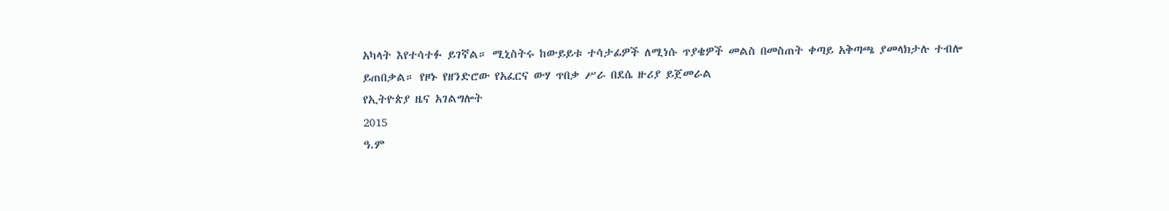አካላት እየተሳተፉ ይገኛል። ሚኒስትሩ ከውይይቱ ተሳታፊዎች ለሚነሱ ጥያቄዎች መልስ በመስጠት ቀጣይ አቅጣጫ ያመላክታሉ ተብሎ ይጠበቃል። የዞኑ የዘንድሮው የአፈርና ውሃ ጥበቃ ሥራ በደሴ ዙሪያ ይጀመራል
የኢትዮጵያ ዜና አገልግሎት
2015
ዓ.ም